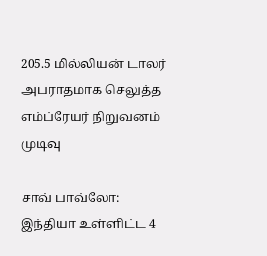205.5 மில்லியன் டாலர் அபராதமாக செலுத்த எம்ப்ரேயர் நிறுவனம் முடிவு

சாவ் பாவ்லோ: இந்தியா உள்ளிட்ட 4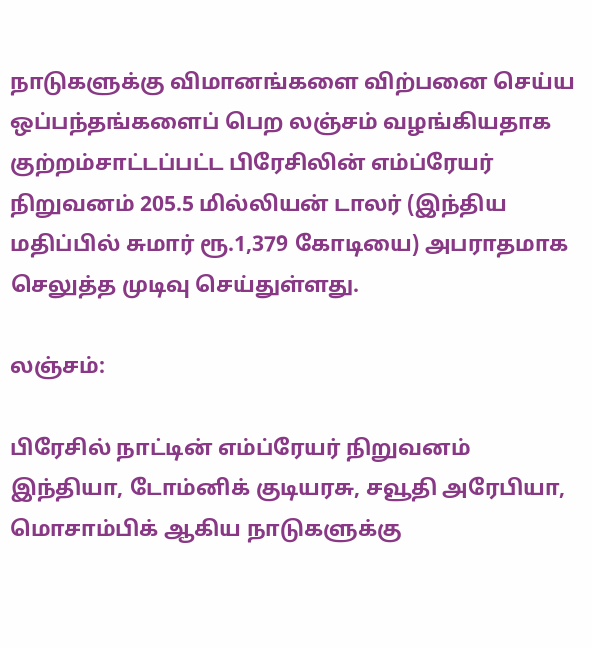நாடுகளுக்கு விமானங்களை விற்பனை செய்ய ஒப்பந்தங்களைப் பெற லஞ்சம் வழங்கியதாக குற்றம்சாட்டப்பட்ட பிரேசிலின் எம்ப்ரேயர் நிறுவனம் 205.5 மில்லியன் டாலர் (இந்திய மதிப்பில் சுமார் ரூ.1,379 கோடியை) அபராதமாக செலுத்த முடிவு செய்துள்ளது.

லஞ்சம்:

பிரேசில் நாட்டின் எம்ப்ரேயர் நிறுவனம் இந்தியா, டோம்னிக் குடியரசு, சவூதி அரேபியா, மொசாம்பிக் ஆகிய நாடுகளுக்கு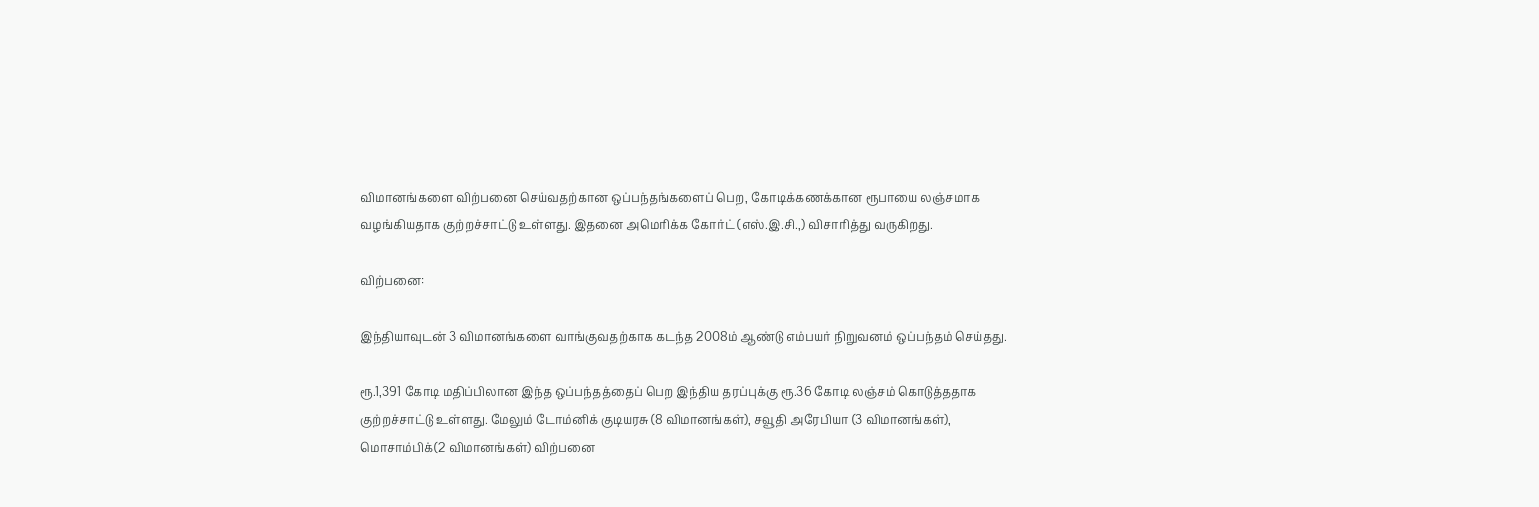விமானங்களை விற்பனை செய்வதற்கான ஒப்பந்தங்களைப் பெற, கோடிக்கணக்கான ரூபாயை லஞ்சமாக வழங்கியதாக குற்றச்சாட்டு உள்ளது. இதனை அமெரிக்க கோர்ட் (எஸ்.இ.சி.,) விசாரித்து வருகிறது.

விற்பனை:

இந்தியாவுடன் 3 விமானங்களை வாங்குவதற்காக கடந்த 2008ம் ஆண்டு எம்பயர் நிறுவனம் ஒப்பந்தம் செய்தது.

ரூ.1,391 கோடி மதிப்பிலான இந்த ஒப்பந்தத்தைப் பெற இந்திய தரப்புக்கு ரூ.36 கோடி லஞ்சம் கொடுத்ததாக குற்றச்சாட்டு உள்ளது. மேலும் டோம்னிக் குடியரசு (8 விமானங்கள்), சவூதி அரேபியா (3 விமானங்கள்), மொசாம்பிக்(2 விமானங்கள்) விற்பனை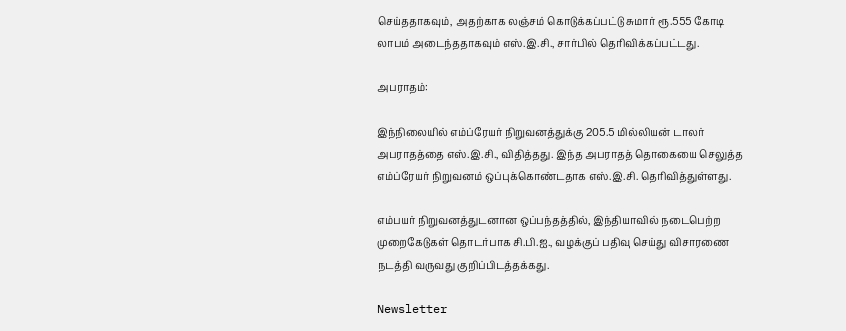செய்ததாகவும், அதற்காக லஞ்சம் கொடுக்கப்பட்டு சுமார் ரூ.555 கோடி லாபம் அடைந்ததாகவும் எஸ்.இ.சி., சார்பில் தெரிவிக்கப்பட்டது.

அபராதம்:

இந்நிலையில் எம்ப்ரேயர் நிறுவனத்துக்கு 205.5 மில்லியன் டாலர் அபராதத்தை எஸ்.இ.சி., விதித்தது. இந்த அபராதத் தொகையை செலுத்த எம்ப்ரேயர் நிறுவனம் ஒப்புக்கொண்டதாக எஸ்.இ.சி. தெரிவித்துள்ளது.

எம்பயர் நிறுவனத்துடனான ஒப்பந்தத்தில், இந்தியாவில் நடைபெற்ற முறைகேடுகள் தொடர்பாக சி.பி.ஐ., வழக்குப் பதிவு செய்து விசாரணை நடத்தி வருவது குறிப்பிடத்தக்கது.

Newsletter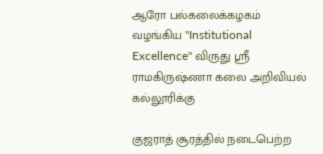ஆரோ பல்கலைக்கழகம் வழங்கிய "Institutional Excellence" விருது ஸ்ரீ ராமகிருஷ்ணா கலை அறிவியல் கல்லூரிக்கு

குஜராத் சூரத்தில் நடைபெற்ற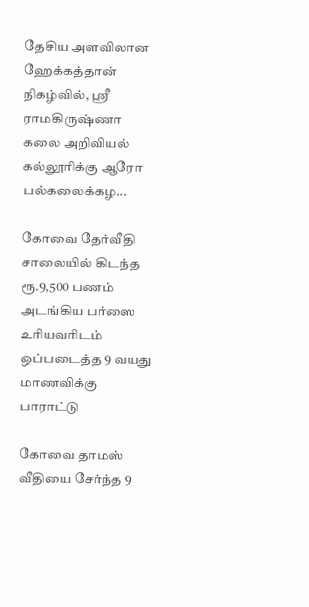தேசிய அளவிலான ஹேக்கத்தான் நிகழ்வில், ஸ்ரீ ராமகிருஷ்ணா கலை அறிவியல் கல்லூரிக்கு ஆரோ பல்கலைக்கழ...

கோவை தேர்வீதி சாலையில் கிடந்த ரூ.9,500 பணம் அடங்கிய பர்ஸை உரியவரிடம் ஒப்படைத்த 9 வயது மாணவிக்கு பாராட்டு

கோவை தாமஸ் வீதியை சேர்ந்த 9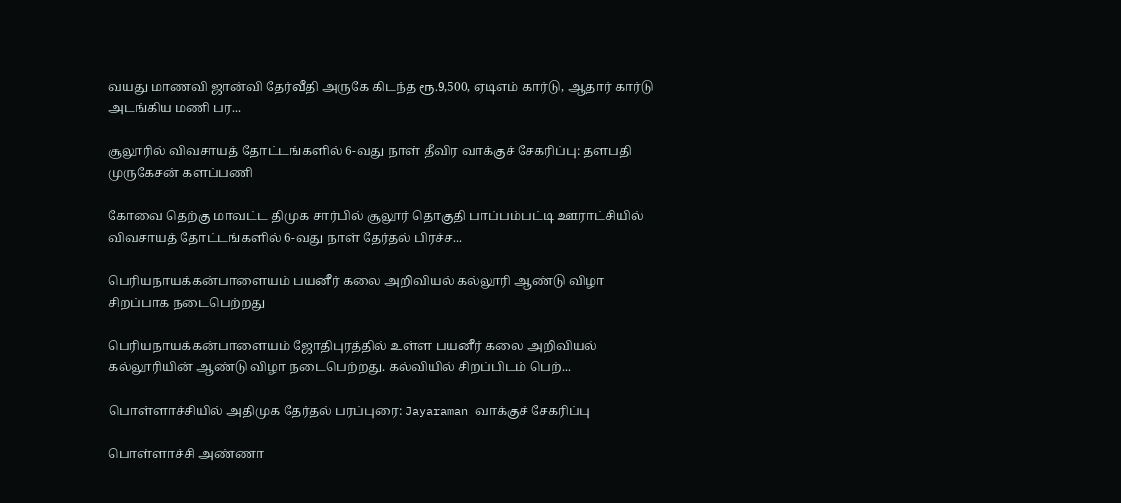வயது மாணவி ஜான்வி தேர்வீதி அருகே கிடந்த ரூ.9,500, ஏடிஎம் கார்டு, ஆதார் கார்டு அடங்கிய மணி பர...

சூலூரில் விவசாயத் தோட்டங்களில் 6-வது நாள் தீவிர வாக்குச் சேகரிப்பு: தளபதி முருகேசன் களப்பணி

கோவை தெற்கு மாவட்ட திமுக சார்பில் சூலூர் தொகுதி பாப்பம்பட்டி ஊராட்சியில் விவசாயத் தோட்டங்களில் 6-வது நாள் தேர்தல் பிரச்ச...

பெரியநாயக்கன்பாளையம் பயனீர் கலை அறிவியல் கல்லூரி ஆண்டு விழா சிறப்பாக நடைபெற்றது

பெரியநாயக்கன்பாளையம் ஜோதிபுரத்தில் உள்ள பயனீர் கலை அறிவியல் கல்லூரியின் ஆண்டு விழா நடைபெற்றது. கல்வியில் சிறப்பிடம் பெற்...

பொள்ளாச்சியில் அதிமுக தேர்தல் பரப்புரை: Jayaraman வாக்குச் சேகரிப்பு

பொள்ளாச்சி அண்ணா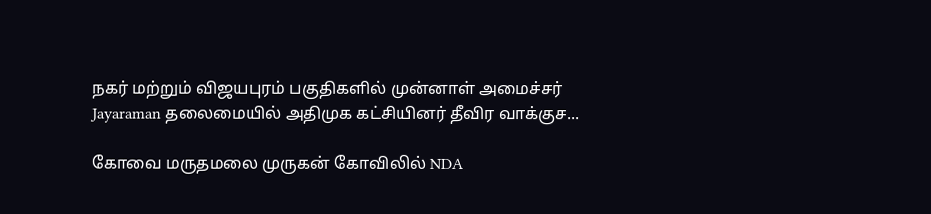நகர் மற்றும் விஜயபுரம் பகுதிகளில் முன்னாள் அமைச்சர் Jayaraman தலைமையில் அதிமுக கட்சியினர் தீவிர வாக்குச...

கோவை மருதமலை முருகன் கோவிலில் NDA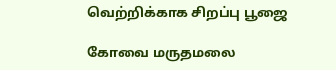வெற்றிக்காக சிறப்பு பூஜை

கோவை மருதமலை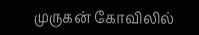முருகன் கோவிலில்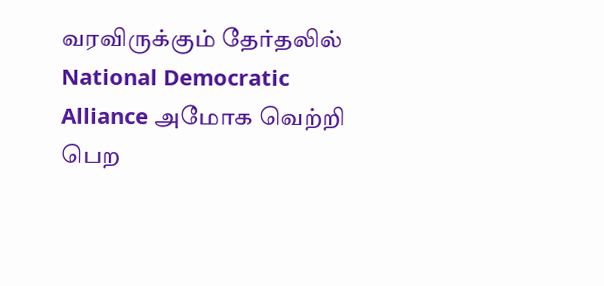வரவிருக்கும் தேர்தலில் National Democratic Alliance அமோக வெற்றி பெற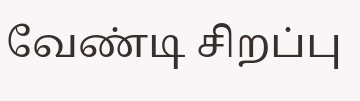வேண்டி சிறப்பு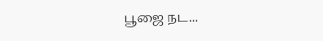பூஜை நட...